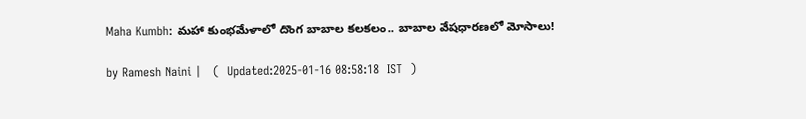Maha Kumbh: మహా కుంభమేళాలో దొంగ బాబాల కలకలం.. బాబాల వేషధారణలో మోసాలు!

by Ramesh Naini |   (  Updated:2025-01-16 08:58:18  IST  )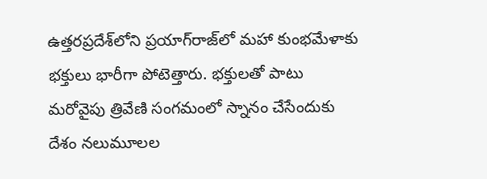ఉత్తరప్రదేశ్‌లోని ప్రయాగ్‌రాజ్‌లో మహా కుంభమేళాకు భక్తులు భారీగా పోటెత్తారు. భక్తులతో పాటు మరోవైపు త్రివేణి సంగమంలో స్నానం చేసేందుకు దేశం నలుమూలల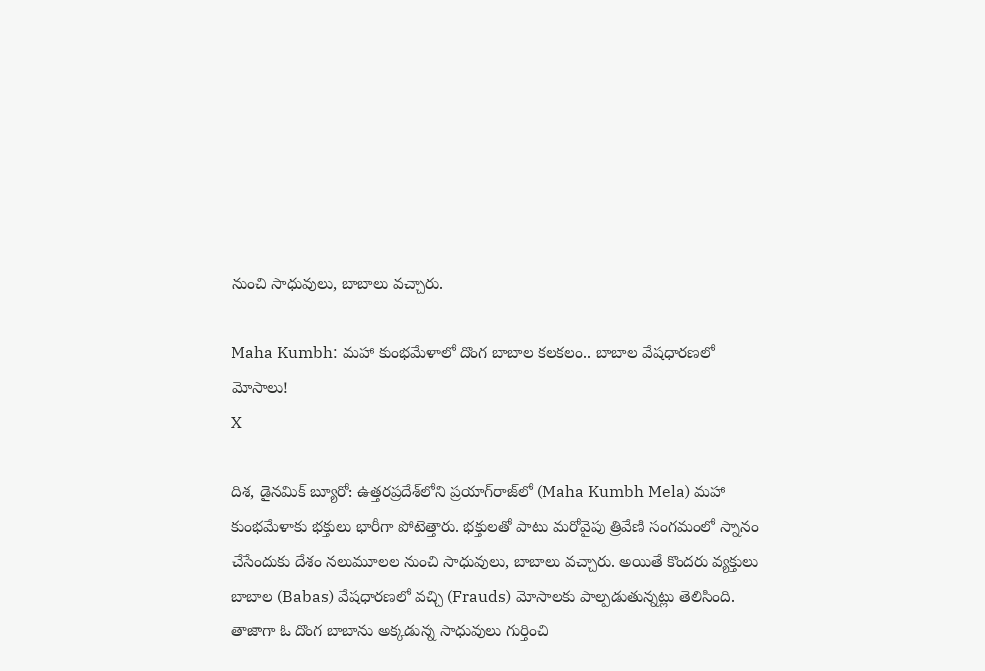నుంచి సాధువులు, బాబాలు వచ్చారు.

Maha Kumbh: మహా కుంభమేళాలో దొంగ బాబాల కలకలం.. బాబాల వేషధారణలో మోసాలు!
X

దిశ, డైనమిక్ బ్యూరో: ఉత్తరప్రదేశ్‌లోని ప్రయాగ్‌రాజ్‌లో (Maha Kumbh Mela) మహా కుంభమేళాకు భక్తులు భారీగా పోటెత్తారు. భక్తులతో పాటు మరోవైపు త్రివేణి సంగమంలో స్నానం చేసేందుకు దేశం నలుమూలల నుంచి సాధువులు, బాబాలు వచ్చారు. అయితే కొందరు వ్యక్తులు బాబాల (Babas) వేషధారణలో వచ్చి (Frauds) మోసాలకు పాల్పడుతున్నట్లు తెలిసింది. తాజాగా ఓ దొంగ బాబాను అక్కడున్న సాధువులు గుర్తించి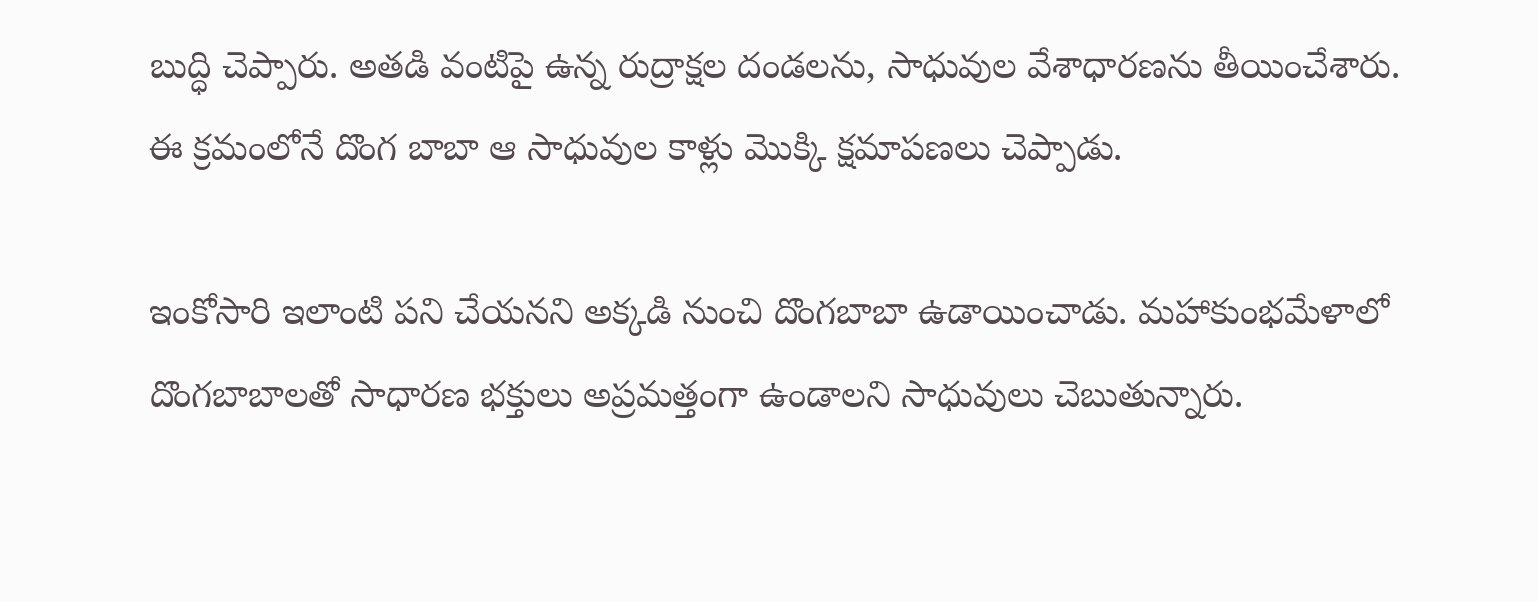బుద్ధి చెప్పారు. అతడి వంటిపై ఉన్న రుద్రాక్షల దండలను, సాధువుల వేశాధారణను తీయించేశారు. ఈ క్రమంలోనే దొంగ బాబా ఆ సాధువుల కాళ్లు మొక్కి క్షమాపణలు చెప్పాడు.

ఇంకోసారి ఇలాంటి పని చేయనని అక్కడి నుంచి దొంగబాబా ఉడాయించాడు. మహాకుంభమేళాలో దొంగబాబాలతో సాధారణ భక్తులు అప్రమత్తంగా ఉండాలని సాధువులు చెబుతున్నారు.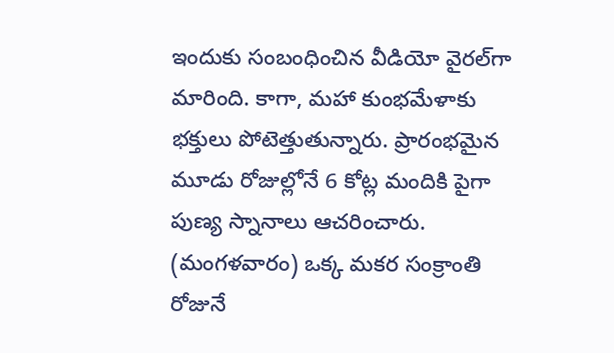ఇందుకు సంబంధించిన వీడియో వైరల్‌గా మారింది. కాగా, మహా కుంభమేళాకు భక్తులు పోటెత్తుతున్నారు. ప్రారంభమైన మూడు రోజుల్లోనే 6 కోట్ల మందికి పైగా పుణ్య స్నానాలు ఆచరించారు. (మంగళవారం) ఒక్క మకర సంక్రాంతి రోజునే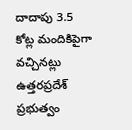దాదాపు 3.5 కోట్ల మందికిపైగా వచ్చినట్లు ఉత్తరప్రదేశ్‌ ప్రభుత్వం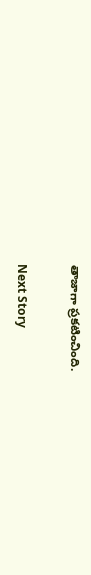తాజాగా ప్రకటించింది.

Next Story